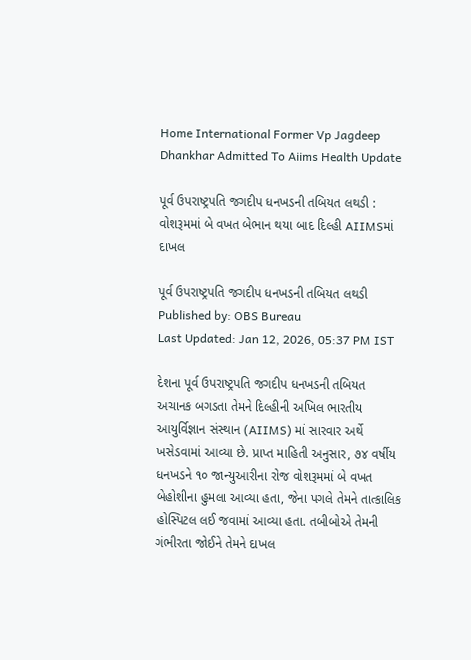Home International Former Vp Jagdeep Dhankhar Admitted To Aiims Health Update

પૂર્વ ઉપરાષ્ટ્રપતિ જગદીપ ધનખડની તબિયત લથડી : વોશરૂમમાં બે વખત બેભાન થયા બાદ દિલ્હી AIIMSમાં દાખલ

પૂર્વ ઉપરાષ્ટ્રપતિ જગદીપ ધનખડની તબિયત લથડી
Published by: OBS Bureau
Last Updated: Jan 12, 2026, 05:37 PM IST

દેશના પૂર્વ ઉપરાષ્ટ્રપતિ જગદીપ ધનખડની તબિયત અચાનક બગડતા તેમને દિલ્હીની અખિલ ભારતીય આયુર્વિજ્ઞાન સંસ્થાન (AIIMS) માં સારવાર અર્થે ખસેડવામાં આવ્યા છે. પ્રાપ્ત માહિતી અનુસાર, ૭૪ વર્ષીય ધનખડને ૧૦ જાન્યુઆરીના રોજ વોશરૂમમાં બે વખત બેહોશીના હુમલા આવ્યા હતા, જેના પગલે તેમને તાત્કાલિક હોસ્પિટલ લઈ જવામાં આવ્યા હતા. તબીબોએ તેમની ગંભીરતા જોઈને તેમને દાખલ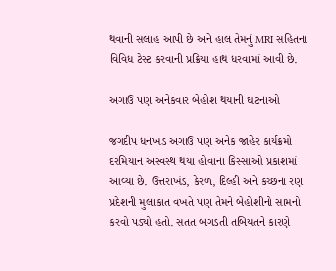થવાની સલાહ આપી છે અને હાલ તેમનું MRI સહિતના વિવિધ ટેસ્ટ કરવાની પ્રક્રિયા હાથ ધરવામાં આવી છે.

અગાઉ પણ અનેકવાર બેહોશ થયાની ઘટનાઓ

જગદીપ ધનખડ અગાઉ પણ અનેક જાહેર કાર્યક્રમો દરમિયાન અસ્વસ્થ થયા હોવાના કિસ્સાઓ પ્રકાશમાં આવ્યા છે. ઉત્તરાખંડ, કેરળ, દિલ્હી અને કચ્છના રણ પ્રદેશની મુલાકાત વખતે પણ તેમને બેહોશીનો સામનો કરવો પડ્યો હતો. સતત બગડતી તબિયતને કારણે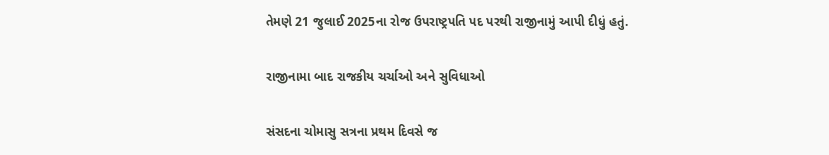તેમણે 21 જુલાઈ 2025ના રોજ ઉપરાષ્ટ્રપતિ પદ પરથી રાજીનામું આપી દીધું હતું.

રાજીનામા બાદ રાજકીય ચર્ચાઓ અને સુવિધાઓ

સંસદના ચોમાસુ સત્રના પ્રથમ દિવસે જ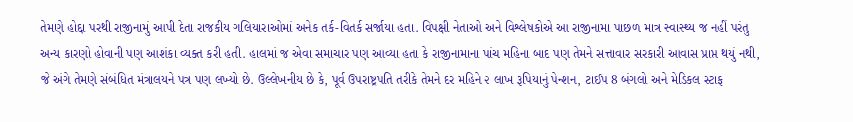તેમણે હોદ્દા પરથી રાજીનામું આપી દેતા રાજકીય ગલિયારાઓમાં અનેક તર્ક-વિતર્ક સર્જાયા હતા. વિપક્ષી નેતાઓ અને વિશ્લેષકોએ આ રાજીનામા પાછળ માત્ર સ્વાસ્થ્ય જ નહીં પરંતુ અન્ય કારણો હોવાની પણ આશંકા વ્યક્ત કરી હતી. હાલમાં જ એવા સમાચાર પણ આવ્યા હતા કે રાજીનામાના પાંચ મહિના બાદ પણ તેમને સત્તાવાર સરકારી આવાસ પ્રાપ્ત થયું નથી, જે અંગે તેમણે સંબંધિત મંત્રાલયને પત્ર પણ લખ્યો છે. ઉલ્લેખનીય છે કે, પૂર્વ ઉપરાષ્ટ્રપતિ તરીકે તેમને દર મહિને ૨ લાખ રૂપિયાનું પેન્શન, ટાઈપ 8 બંગલો અને મેડિકલ સ્ટાફ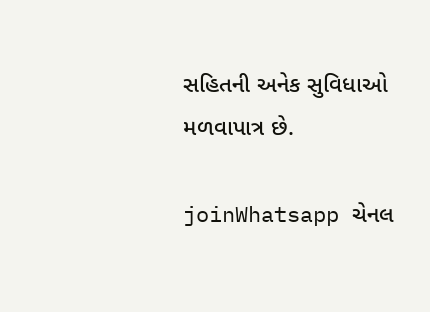સહિતની અનેક સુવિધાઓ મળવાપાત્ર છે.

joinWhatsapp ચેનલ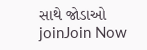સાથે જોડાઓ
joinJoin Now